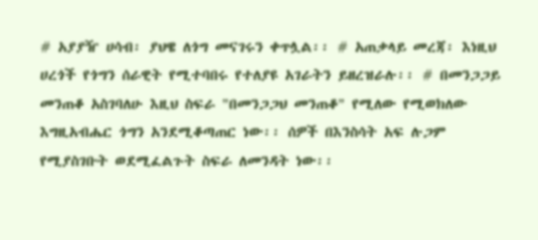# አያያዥ ሀሳብ፡ ያህዌ ለጎግ መናገሩን ቀጥሏል፡፡ # አጠቃላይ መረጃ፡ እነዚህ ሀረጎች የጎግን ሰራዊት የሚተባበሩ የተለያዩ አገራትን ይዘረዝራሉ፡፡ # በመንጋጋይ መንጠቆ አስገባለሁ እዚህ ስፍራ "በመንጋጋህ መንጠቆ" የሚለው የሚወክለው እግዚአብሔር ጎግን አንደሚቆጣጠር ነው፡፡ ሰዎች በእንስሳት አፍ ሉጋም የሚያስገቡት ወደሚፈልጉት ስፍራ ለመንዳት ነው፡፡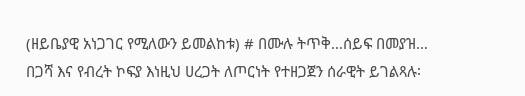(ዘይቤያዊ አነጋገር የሚለውን ይመልከቱ) # በሙሉ ትጥቅ…ሰይፍ በመያዝ… በጋሻ እና የብረት ኮፍያ እነዚህ ሀረጋት ለጦርነት የተዘጋጀን ሰራዊት ይገልጻሉ፡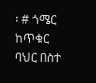፡ # ጎሜር ከጥቁር ባህር በስተ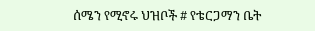ሰሜን የሚኖሩ ህዝቦች # የቴርጋማን ቤት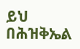ይህ በሕዝቅኤል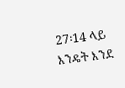27፡14 ላይ እንዴት እንደ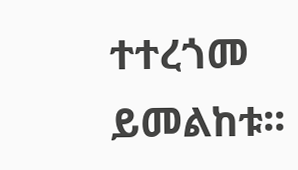ተተረጎመ ይመልከቱ፡፡